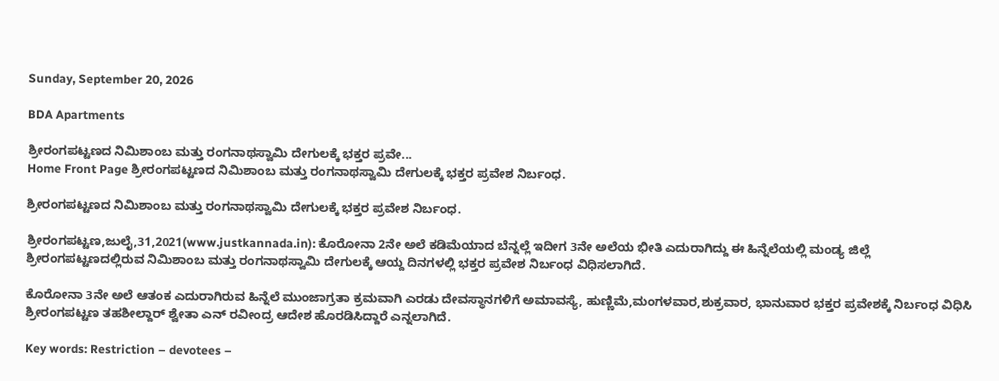Sunday, September 20, 2026

BDA Apartments

ಶ್ರೀರಂಗಪಟ್ಟಣದ ನಿಮಿಶಾಂಬ ಮತ್ತು ರಂಗನಾಥಸ್ವಾಮಿ ದೇಗುಲಕ್ಕೆ ಭಕ್ತರ ಪ್ರವೇ...
Home Front Page ಶ್ರೀರಂಗಪಟ್ಟಣದ ನಿಮಿಶಾಂಬ ಮತ್ತು ರಂಗನಾಥಸ್ವಾಮಿ ದೇಗುಲಕ್ಕೆ ಭಕ್ತರ ಪ್ರವೇಶ ನಿರ್ಬಂಧ.

ಶ್ರೀರಂಗಪಟ್ಟಣದ ನಿಮಿಶಾಂಬ ಮತ್ತು ರಂಗನಾಥಸ್ವಾಮಿ ದೇಗುಲಕ್ಕೆ ಭಕ್ತರ ಪ್ರವೇಶ ನಿರ್ಬಂಧ.

ಶ್ರೀರಂಗಪಟ್ಟಣ,ಜುಲೈ,31,2021(www.justkannada.in): ಕೊರೋನಾ 2ನೇ ಅಲೆ ಕಡಿಮೆಯಾದ ಬೆನ್ನಲ್ಲೆ ಇದೀಗ 3ನೇ ಅಲೆಯ ಭೀತಿ ಎದುರಾಗಿದ್ದು ಈ ಹಿನ್ನೆಲೆಯಲ್ಲಿ ಮಂಡ್ಯ ಜಿಲ್ಲೆ ಶ್ರೀರಂಗಪಟ್ಟಣದಲ್ಲಿರುವ ನಿಮಿಶಾಂಬ ಮತ್ತು ರಂಗನಾಥಸ್ವಾಮಿ ದೇಗುಲಕ್ಕೆ ಆಯ್ದ ದಿನಗಳಲ್ಲಿ ಭಕ್ತರ ಪ್ರವೇಶ ನಿರ್ಬಂಧ ವಿಧಿಸಲಾಗಿದೆ.

ಕೊರೋನಾ 3ನೇ ಅಲೆ ಆತಂಕ ಎದುರಾಗಿರುವ ಹಿನ್ನೆಲೆ ಮುಂಜಾಗ್ರತಾ ಕ್ರಮವಾಗಿ ಎರಡು ದೇವಸ್ಥಾನಗಳಿಗೆ ಅಮಾವಸ್ಯೆ, ಹುಣ್ಣಿಮೆ,ಮಂಗಳವಾರ,ಶುಕ್ರವಾರ, ಭಾನುವಾರ ಭಕ್ತರ ಪ್ರವೇಶಕ್ಕೆ ನಿರ್ಬಂಧ ವಿಧಿಸಿ ಶ್ರೀರಂಗಪಟ್ಟಣ ತಹಶೀಲ್ದಾರ್ ಶ್ವೇತಾ ಎನ್ ರವೀಂದ್ರ ಆದೇಶ ಹೊರಡಿಸಿದ್ದಾರೆ ಎನ್ನಲಾಗಿದೆ.

Key words: Restriction – devotees –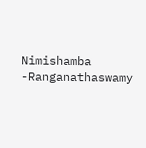Nimishamba -Ranganathaswamy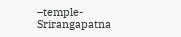–temple- Srirangapatna